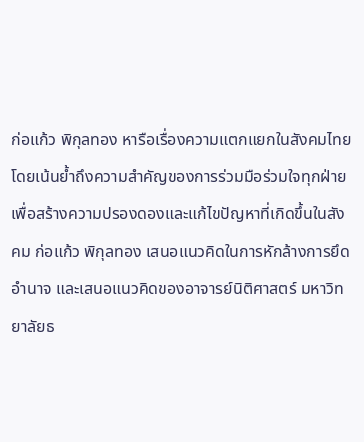ก่อแก้ว พิกุลทอง หารือเรื่องความแตกแยกในสังคมไทย โดยเน้นย้ำถึงความสำคัญของการร่วมมือร่วมใจทุกฝ่าย เพื่อสร้างความปรองดองและแก้ไขปัญหาที่เกิดขึ้นในสังคม ก่อแก้ว พิกุลทอง เสนอแนวคิดในการหักล้างการยึดอำนาจ และเสนอแนวคิดของอาจารย์นิติศาสตร์ มหาวิทยาลัยธ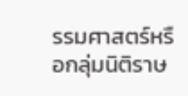รรมศาสตร์หรือกลุ่มนิติราษ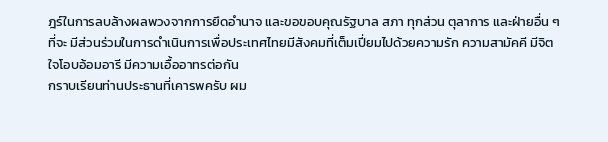ฎร์ในการลบล้างผลพวงจากการยึดอำนาจ และขอขอบคุณรัฐบาล สภา ทุกส่วน ตุลาการ และฝ่ายอื่น ๆ ที่จะ มีส่วนร่วมในการดําเนินการเพื่อประเทศไทยมีสังคมที่เต็มเปี่ยมไปด้วยความรัก ความสามัคคี มีจิตใจโอบอ้อมอารี มีความเอื้ออาทรต่อกัน
กราบเรียนท่านประธานที่เคารพครับ ผม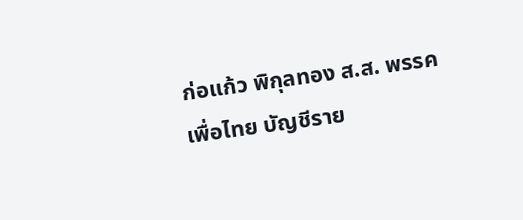ก่อแก้ว พิกุลทอง ส.ส. พรรคเพื่อไทย บัญชีราย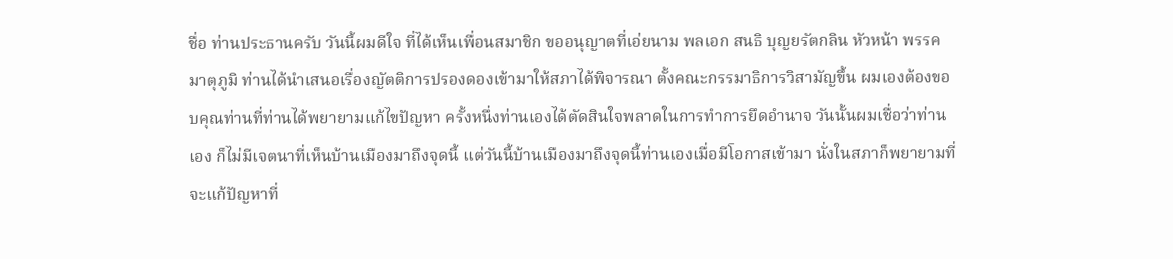ชื่อ ท่านประธานครับ วันนี้ผมดีใจ ที่ได้เห็นเพื่อนสมาชิก ขออนุญาตที่เอ่ยนาม พลเอก สนธิ บุญยรัตกลิน หัวหน้า พรรคมาตุภูมิ ท่านได้นําเสนอเรื่องญัตติการปรองดองเข้ามาให้สภาได้พิจารณา ตั้งคณะกรรมาธิการวิสามัญขึ้น ผมเองต้องขอบคุณท่านที่ท่านได้พยายามแก้ไขปัญหา ครั้งหนึ่งท่านเองได้ตัดสินใจพลาดในการทําการยึดอํานาจ วันนั้นผมเชื่อว่าท่านเอง ก็ไม่มีเจตนาที่เห็นบ้านเมืองมาถึงจุดนี้ แต่วันนี้บ้านเมืองมาถึงจุดนี้ท่านเองเมื่อมีโอกาสเข้ามา นั่งในสภาก็พยายามที่จะแก้ปัญหาที่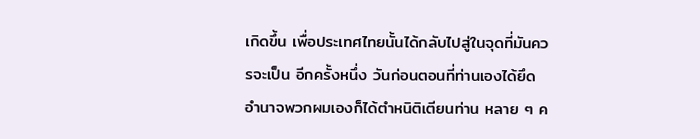เกิดขึ้น เพื่อประเทศไทยนั้นได้กลับไปสู่ในจุดที่มันควรจะเป็น อีกครั้งหนึ่ง วันก่อนตอนที่ท่านเองได้ยึดอํานาจพวกผมเองก็ได้ตําหนิติเตียนท่าน หลาย ๆ ค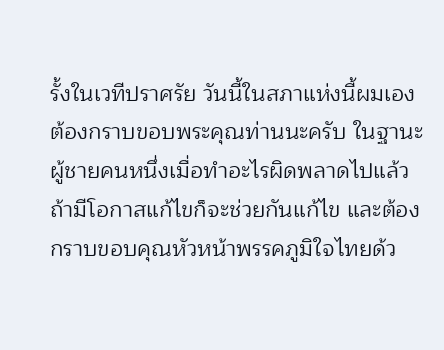รั้งในเวทีปราศรัย วันนี้ในสภาแห่งนี้ผมเองต้องกราบขอบพระคุณท่านนะครับ ในฐานะผู้ชายคนหนึ่งเมื่อทําอะไรผิดพลาดไปแล้วถ้ามีโอกาสแก้ไขก็จะช่วยกันแก้ไข และต้องกราบขอบคุณหัวหน้าพรรคภูมิใจไทยด้ว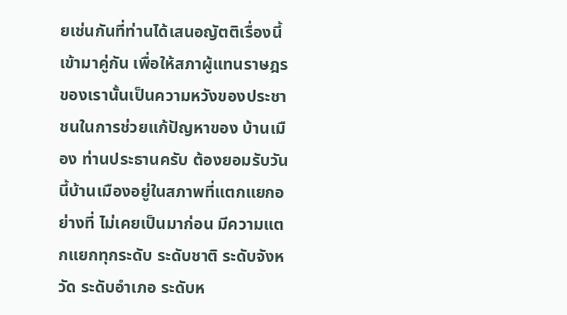ยเช่นกันที่ท่านได้เสนอญัตติเรื่องนี้เข้ามาคู่กัน เพื่อให้สภาผู้แทนราษฎรของเรานั้นเป็นความหวังของประชาชนในการช่วยแก้ปัญหาของ บ้านเมือง ท่านประธานครับ ต้องยอมรับวันนี้บ้านเมืองอยู่ในสภาพที่แตกแยกอย่างที่ ไม่เคยเป็นมาก่อน มีความแตกแยกทุกระดับ ระดับชาติ ระดับจังหวัด ระดับอําเภอ ระดับห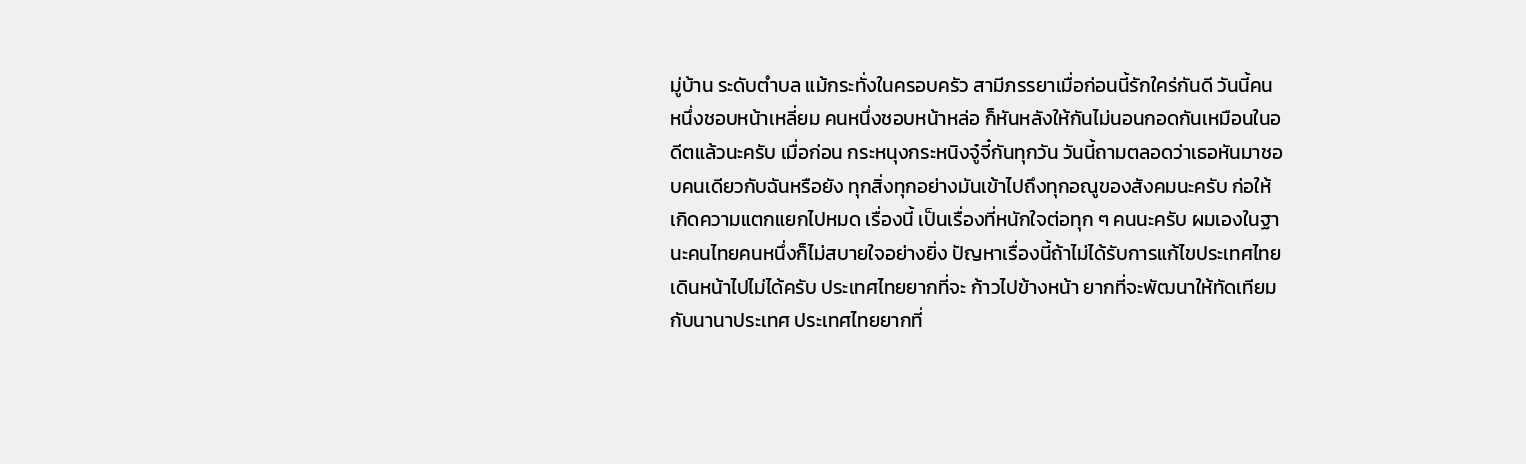มู่บ้าน ระดับตําบล แม้กระทั่งในครอบครัว สามีภรรยาเมื่อก่อนนี้รักใคร่กันดี วันนี้คนหนึ่งชอบหน้าเหลี่ยม คนหนึ่งชอบหน้าหล่อ ก็หันหลังให้กันไม่นอนกอดกันเหมือนในอดีตแล้วนะครับ เมื่อก่อน กระหนุงกระหนิงจู๋จี๋กันทุกวัน วันนี้ถามตลอดว่าเธอหันมาชอบคนเดียวกับฉันหรือยัง ทุกสิ่งทุกอย่างมันเข้าไปถึงทุกอณูของสังคมนะครับ ก่อให้เกิดความแตกแยกไปหมด เรื่องนี้ เป็นเรื่องที่หนักใจต่อทุก ๆ คนนะครับ ผมเองในฐานะคนไทยคนหนึ่งก็ไม่สบายใจอย่างยิ่ง ปัญหาเรื่องนี้ถ้าไม่ได้รับการแก้ไขประเทศไทยเดินหน้าไปไม่ได้ครับ ประเทศไทยยากที่จะ ก้าวไปข้างหน้า ยากที่จะพัฒนาให้ทัดเทียมกับนานาประเทศ ประเทศไทยยากที่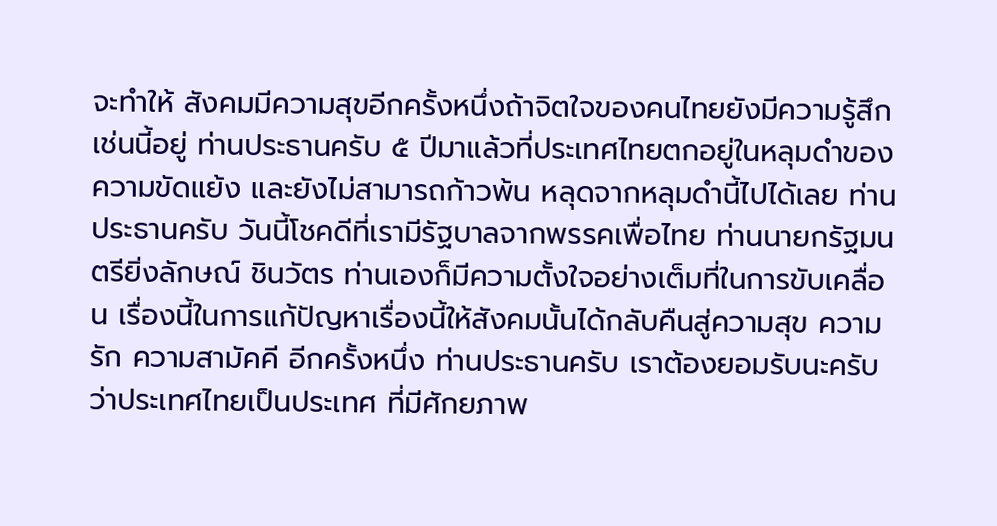จะทําให้ สังคมมีความสุขอีกครั้งหนึ่งถ้าจิตใจของคนไทยยังมีความรู้สึกเช่นนี้อยู่ ท่านประธานครับ ๕ ปีมาแล้วที่ประเทศไทยตกอยู่ในหลุมดําของความขัดแย้ง และยังไม่สามารถก้าวพ้น หลุดจากหลุมดํานี้ไปได้เลย ท่านประธานครับ วันนี้โชคดีที่เรามีรัฐบาลจากพรรคเพื่อไทย ท่านนายกรัฐมนตรียิ่งลักษณ์ ชินวัตร ท่านเองก็มีความตั้งใจอย่างเต็มที่ในการขับเคลื่อน เรื่องนี้ในการแก้ปัญหาเรื่องนี้ให้สังคมนั้นได้กลับคืนสู่ความสุข ความรัก ความสามัคคี อีกครั้งหนึ่ง ท่านประธานครับ เราต้องยอมรับนะครับว่าประเทศไทยเป็นประเทศ ที่มีศักยภาพ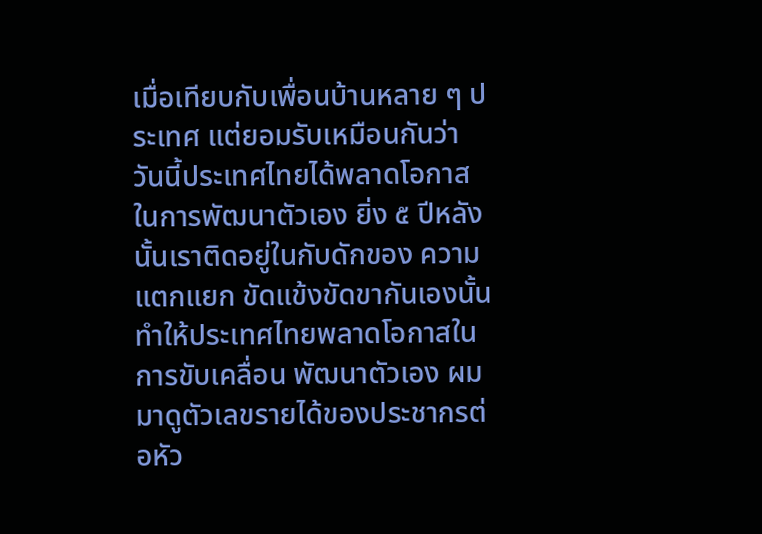เมื่อเทียบกับเพื่อนบ้านหลาย ๆ ประเทศ แต่ยอมรับเหมือนกันว่า วันนี้ประเทศไทยได้พลาดโอกาสในการพัฒนาตัวเอง ยิ่ง ๕ ปีหลังนั้นเราติดอยู่ในกับดักของ ความแตกแยก ขัดแข้งขัดขากันเองนั้นทําให้ประเทศไทยพลาดโอกาสในการขับเคลื่อน พัฒนาตัวเอง ผมมาดูตัวเลขรายได้ของประชากรต่อหัว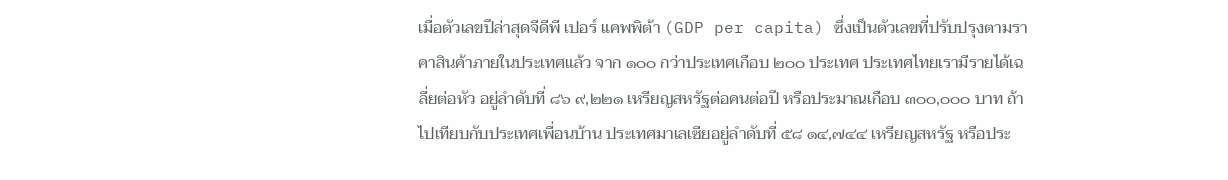เมื่อตัวเลขปีล่าสุดจีดีพี เปอร์ แคพพิต้า (GDP per capita) ซึ่งเป็นตัวเลขที่ปรับปรุงตามราคาสินค้าภายในประเทศแล้ว จาก ๑๐๐ กว่าประเทศเกือบ ๒๐๐ ประเทศ ประเทศไทยเรามีรายได้เฉลี่ยต่อหัว อยู่ลําดับที่ ๘๖ ๙,๒๒๑ เหรียญสหรัฐต่อคนต่อปี หรือประมาณเกือบ ๓๐๐,๐๐๐ บาท ถ้าไปเทียบกับประเทศเพื่อนบ้าน ประเทศมาเลเซียอยู่ลําดับที่ ๕๘ ๑๔,๗๔๔ เหรียญสหรัฐ หรือประ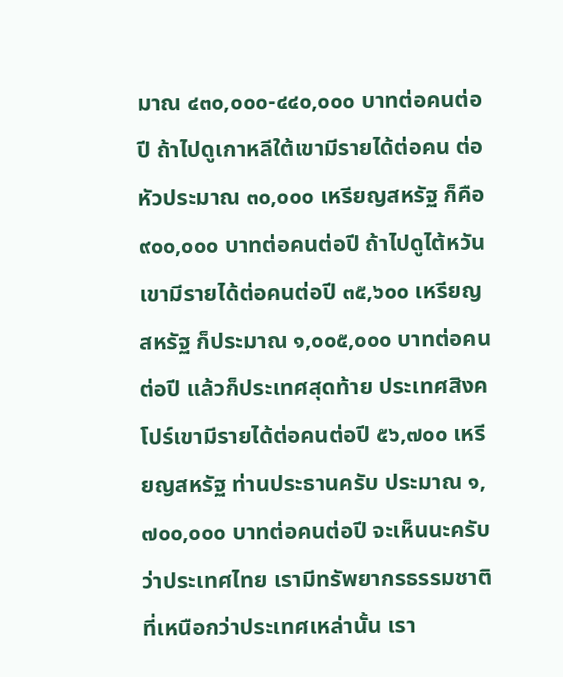มาณ ๔๓๐,๐๐๐-๔๔๐,๐๐๐ บาทต่อคนต่อปี ถ้าไปดูเกาหลีใต้เขามีรายได้ต่อคน ต่อหัวประมาณ ๓๐,๐๐๐ เหรียญสหรัฐ ก็คือ ๙๐๐,๐๐๐ บาทต่อคนต่อปี ถ้าไปดูไต้หวัน เขามีรายได้ต่อคนต่อปี ๓๕,๖๐๐ เหรียญสหรัฐ ก็ประมาณ ๑,๐๐๕,๐๐๐ บาทต่อคนต่อปี แล้วก็ประเทศสุดท้าย ประเทศสิงคโปร์เขามีรายได้ต่อคนต่อปี ๕๖,๗๐๐ เหรียญสหรัฐ ท่านประธานครับ ประมาณ ๑,๗๐๐,๐๐๐ บาทต่อคนต่อปี จะเห็นนะครับว่าประเทศไทย เรามีทรัพยากรธรรมชาติที่เหนือกว่าประเทศเหล่านั้น เรา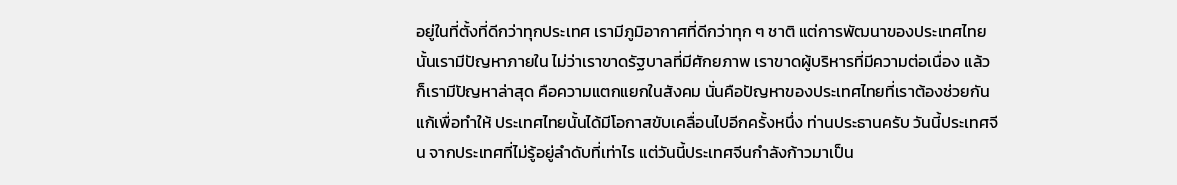อยู่ในที่ตั้งที่ดีกว่าทุกประเทศ เรามีภูมิอากาศที่ดีกว่าทุก ๆ ชาติ แต่การพัฒนาของประเทศไทยนั้นเรามีปัญหาภายใน ไม่ว่าเราขาดรัฐบาลที่มีศักยภาพ เราขาดผู้บริหารที่มีความต่อเนื่อง แล้วก็เรามีปัญหาล่าสุด คือความแตกแยกในสังคม นั่นคือปัญหาของประเทศไทยที่เราต้องช่วยกันแก้เพื่อทําให้ ประเทศไทยนั้นได้มีโอกาสขับเคลื่อนไปอีกครั้งหนึ่ง ท่านประธานครับ วันนี้ประเทศจีน จากประเทศที่ไม่รู้อยู่ลําดับที่เท่าไร แต่วันนี้ประเทศจีนกําลังก้าวมาเป็น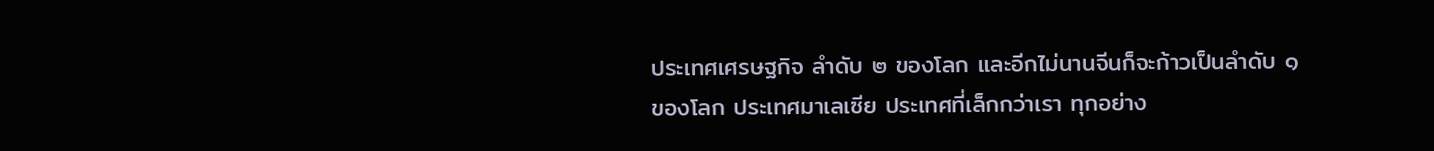ประเทศเศรษฐกิจ ลําดับ ๒ ของโลก และอีกไม่นานจีนก็จะก้าวเป็นลําดับ ๑ ของโลก ประเทศมาเลเซีย ประเทศที่เล็กกว่าเรา ทุกอย่าง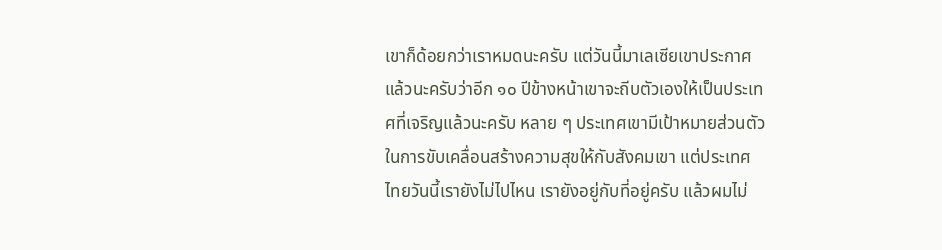เขาก็ด้อยกว่าเราหมดนะครับ แต่วันนี้มาเลเซียเขาประกาศ แล้วนะครับว่าอีก ๑๐ ปีข้างหน้าเขาจะถีบตัวเองให้เป็นประเทศที่เจริญแล้วนะครับ หลาย ๆ ประเทศเขามีเป้าหมายส่วนตัวในการขับเคลื่อนสร้างความสุขให้กับสังคมเขา แต่ประเทศไทยวันนี้เรายังไม่ไปไหน เรายังอยู่กับที่อยู่ครับ แล้วผมไม่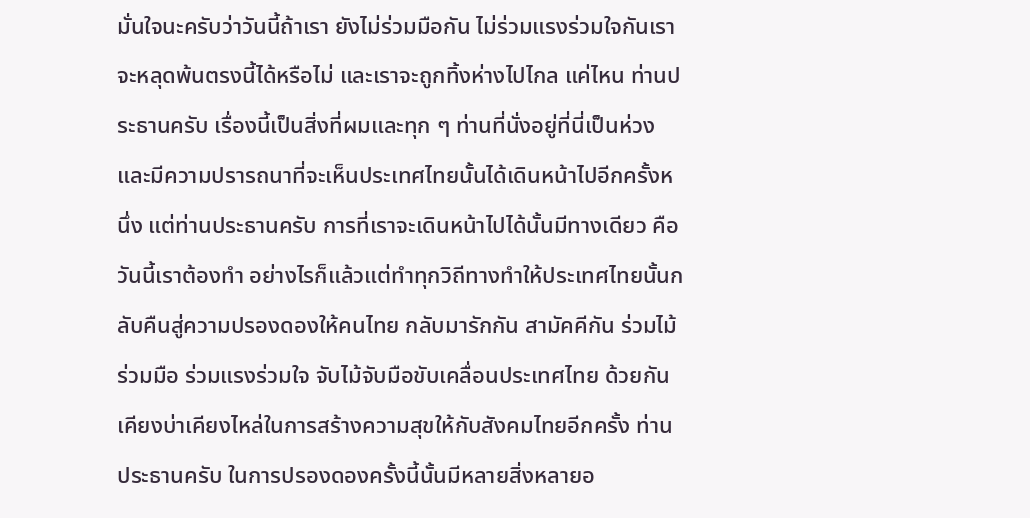มั่นใจนะครับว่าวันนี้ถ้าเรา ยังไม่ร่วมมือกัน ไม่ร่วมแรงร่วมใจกันเราจะหลุดพ้นตรงนี้ได้หรือไม่ และเราจะถูกทิ้งห่างไปไกล แค่ไหน ท่านประธานครับ เรื่องนี้เป็นสิ่งที่ผมและทุก ๆ ท่านที่นั่งอยู่ที่นี่เป็นห่วง และมีความปรารถนาที่จะเห็นประเทศไทยนั้นได้เดินหน้าไปอีกครั้งหนึ่ง แต่ท่านประธานครับ การที่เราจะเดินหน้าไปได้นั้นมีทางเดียว คือวันนี้เราต้องทํา อย่างไรก็แล้วแต่ทําทุกวิถีทางทําให้ประเทศไทยนั้นกลับคืนสู่ความปรองดองให้คนไทย กลับมารักกัน สามัคคีกัน ร่วมไม้ร่วมมือ ร่วมแรงร่วมใจ จับไม้จับมือขับเคลื่อนประเทศไทย ด้วยกันเคียงบ่าเคียงไหล่ในการสร้างความสุขให้กับสังคมไทยอีกครั้ง ท่านประธานครับ ในการปรองดองครั้งนี้นั้นมีหลายสิ่งหลายอ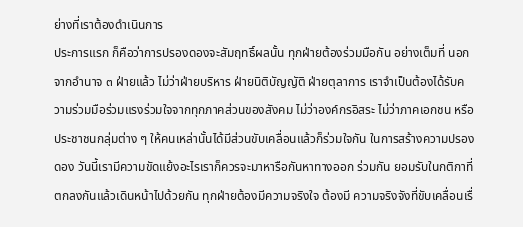ย่างที่เราต้องดําเนินการ
ประการแรก ก็คือว่าการปรองดองจะสัมฤทธิ์ผลนั้น ทุกฝ่ายต้องร่วมมือกัน อย่างเต็มที่ นอกจากอํานาจ ๓ ฝ่ายแล้ว ไม่ว่าฝ่ายบริหาร ฝ่ายนิติบัญญัติ ฝ่ายตุลาการ เราจําเป็นต้องได้รับความร่วมมือร่วมแรงร่วมใจจากทุกภาคส่วนของสังคม ไม่ว่าองค์กรอิสระ ไม่ว่าภาคเอกชน หรือประชาชนกลุ่มต่าง ๆ ให้คนเหล่านั้นได้มีส่วนขับเคลื่อนแล้วก็ร่วมใจกัน ในการสร้างความปรองดอง วันนี้เรามีความขัดแย้งอะไรเราก็ควรจะมาหารือกันหาทางออก ร่วมกัน ยอมรับในกติกาที่ตกลงกันแล้วเดินหน้าไปด้วยกัน ทุกฝ่ายต้องมีความจริงใจ ต้องมี ความจริงจังที่ขับเคลื่อนเรื่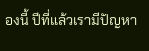องนี้ ปีที่แล้วเรามีปัญหา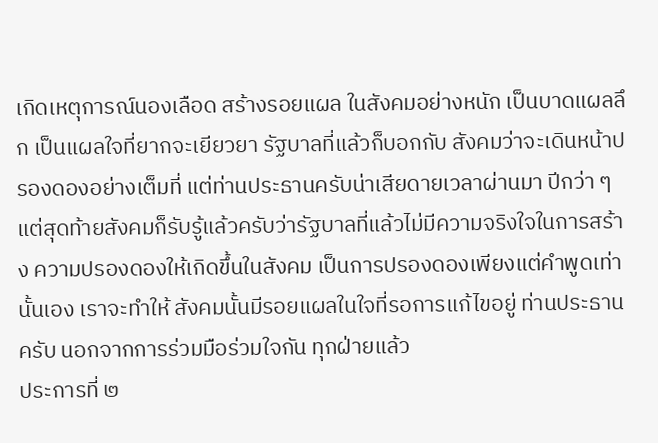เกิดเหตุการณ์นองเลือด สร้างรอยแผล ในสังคมอย่างหนัก เป็นบาดแผลลึก เป็นแผลใจที่ยากจะเยียวยา รัฐบาลที่แล้วก็บอกกับ สังคมว่าจะเดินหน้าปรองดองอย่างเต็มที่ แต่ท่านประธานครับน่าเสียดายเวลาผ่านมา ปีกว่า ๆ แต่สุดท้ายสังคมก็รับรู้แล้วครับว่ารัฐบาลที่แล้วไม่มีความจริงใจในการสร้าง ความปรองดองให้เกิดขึ้นในสังคม เป็นการปรองดองเพียงแต่คําพูดเท่านั้นเอง เราจะทําให้ สังคมนั้นมีรอยแผลในใจที่รอการแก้ไขอยู่ ท่านประธานครับ นอกจากการร่วมมือร่วมใจกัน ทุกฝ่ายแล้ว
ประการที่ ๒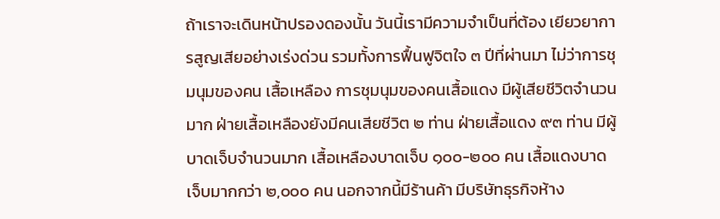ถ้าเราจะเดินหน้าปรองดองนั้น วันนี้เรามีความจําเป็นที่ต้อง เยียวยาการสูญเสียอย่างเร่งด่วน รวมทั้งการฟื้นฟูจิตใจ ๓ ปีที่ผ่านมา ไม่ว่าการชุมนุมของคน เสื้อเหลือง การชุมนุมของคนเสื้อแดง มีผู้เสียชีวิตจํานวนมาก ฝ่ายเสื้อเหลืองยังมีคนเสียชีวิต ๒ ท่าน ฝ่ายเสื้อแดง ๙๓ ท่าน มีผู้บาดเจ็บจํานวนมาก เสื้อเหลืองบาดเจ็บ ๑๐๐-๒๐๐ คน เสื้อแดงบาดเจ็บมากกว่า ๒,๐๐๐ คน นอกจากนี้มีร้านค้า มีบริษัทธุรกิจห้าง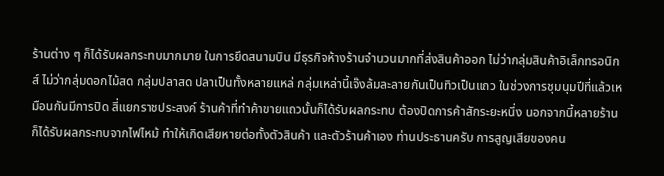ร้านต่าง ๆ ก็ได้รับผลกระทบมากมาย ในการยึดสนามบิน มีธุรกิจห้างร้านจํานวนมากที่ส่งสินค้าออก ไม่ว่ากลุ่มสินค้าอิเล็กทรอนิกส์ ไม่ว่ากลุ่มดอกไม้สด กลุ่มปลาสด ปลาเป็นทั้งหลายแหล่ กลุ่มเหล่านี้เจ๊งล้มละลายกันเป็นทิวเป็นแถว ในช่วงการชุมนุมปีที่แล้วเหมือนกันมีการปิด สี่แยกราชประสงค์ ร้านค้าที่ทําค้าขายแถวนั้นก็ได้รับผลกระทบ ต้องปิดการค้าสักระยะหนึ่ง นอกจากนี้หลายร้านก็ได้รับผลกระทบจากไฟไหม้ ทําให้เกิดเสียหายต่อทั้งตัวสินค้า และตัวร้านค้าเอง ท่านประธานครับ การสูญเสียของคน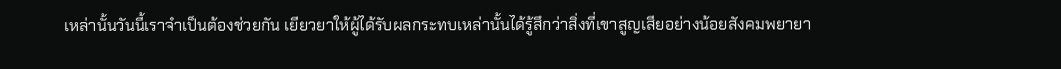เหล่านั้นวันนี้เราจําเป็นต้องช่วยกัน เยียวยาให้ผู้ได้รับผลกระทบเหล่านั้นได้รู้สึกว่าสิ่งที่เขาสูญเสียอย่างน้อยสังคมพยายา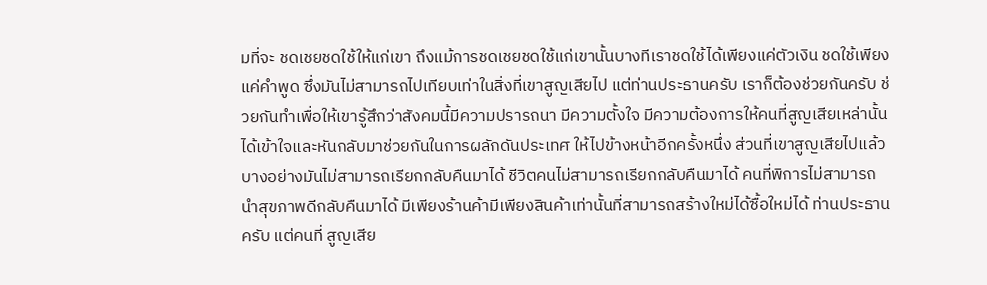มที่จะ ชดเชยชดใช้ให้แก่เขา ถึงแม้การชดเชยชดใช้แก่เขานั้นบางทีเราชดใช้ได้เพียงแค่ตัวเงิน ชดใช้เพียงแค่คําพูด ซึ่งมันไม่สามารถไปเทียบเท่าในสิ่งที่เขาสูญเสียไป แต่ท่านประธานครับ เราก็ต้องช่วยกันครับ ช่วยกันทําเพื่อให้เขารู้สึกว่าสังคมนี้มีความปรารถนา มีความตั้งใจ มีความต้องการให้คนที่สูญเสียเหล่านั้นได้เข้าใจและหันกลับมาช่วยกันในการผลักดันประเทศ ให้ไปข้างหน้าอีกครั้งหนึ่ง ส่วนที่เขาสูญเสียไปแล้วบางอย่างมันไม่สามารถเรียกกลับคืนมาได้ ชีวิตคนไม่สามารถเรียกกลับคืนมาได้ คนที่พิการไม่สามารถนําสุขภาพดีกลับคืนมาได้ มีเพียงร้านค้ามีเพียงสินค้าเท่านั้นที่สามารถสร้างใหม่ได้ซื้อใหม่ได้ ท่านประธานครับ แต่คนที่ สูญเสีย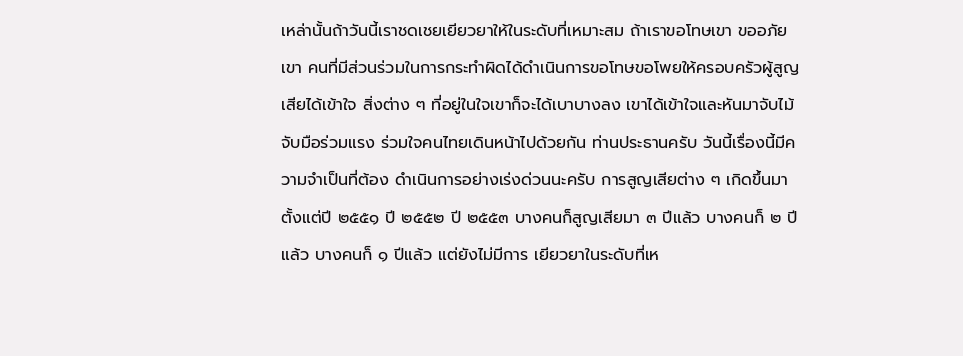เหล่านั้นถ้าวันนี้เราชดเชยเยียวยาให้ในระดับที่เหมาะสม ถ้าเราขอโทษเขา ขออภัยเขา คนที่มีส่วนร่วมในการกระทําผิดได้ดําเนินการขอโทษขอโพยให้ครอบครัวผู้สูญเสียได้เข้าใจ สิ่งต่าง ๆ ที่อยู่ในใจเขาก็จะได้เบาบางลง เขาได้เข้าใจและหันมาจับไม้จับมือร่วมแรง ร่วมใจคนไทยเดินหน้าไปด้วยกัน ท่านประธานครับ วันนี้เรื่องนี้มีความจําเป็นที่ต้อง ดําเนินการอย่างเร่งด่วนนะครับ การสูญเสียต่าง ๆ เกิดขึ้นมาตั้งแต่ปี ๒๕๕๑ ปี ๒๕๕๒ ปี ๒๕๕๓ บางคนก็สูญเสียมา ๓ ปีแล้ว บางคนก็ ๒ ปีแล้ว บางคนก็ ๑ ปีแล้ว แต่ยังไม่มีการ เยียวยาในระดับที่เห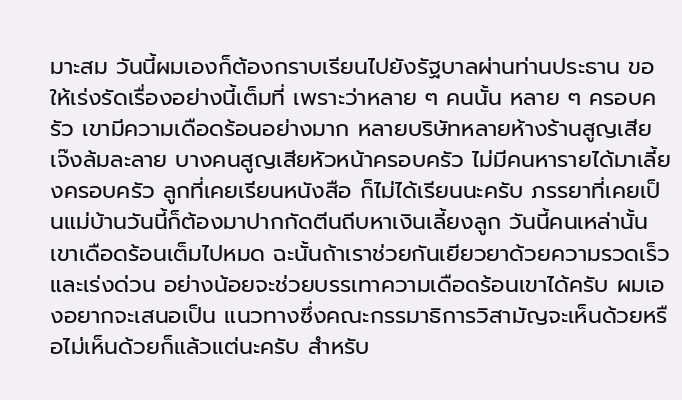มาะสม วันนี้ผมเองก็ต้องกราบเรียนไปยังรัฐบาลผ่านท่านประธาน ขอให้เร่งรัดเรื่องอย่างนี้เต็มที่ เพราะว่าหลาย ๆ คนนั้น หลาย ๆ ครอบครัว เขามีความเดือดร้อนอย่างมาก หลายบริษัทหลายห้างร้านสูญเสีย เจ๊งล้มละลาย บางคนสูญเสียหัวหน้าครอบครัว ไม่มีคนหารายได้มาเลี้ยงครอบครัว ลูกที่เคยเรียนหนังสือ ก็ไม่ได้เรียนนะครับ ภรรยาที่เคยเป็นแม่บ้านวันนี้ก็ต้องมาปากกัดตีนถีบหาเงินเลี้ยงลูก วันนี้คนเหล่านั้นเขาเดือดร้อนเต็มไปหมด ฉะนั้นถ้าเราช่วยกันเยียวยาด้วยความรวดเร็ว และเร่งด่วน อย่างน้อยจะช่วยบรรเทาความเดือดร้อนเขาได้ครับ ผมเองอยากจะเสนอเป็น แนวทางซึ่งคณะกรรมาธิการวิสามัญจะเห็นด้วยหรือไม่เห็นด้วยก็แล้วแต่นะครับ สําหรับ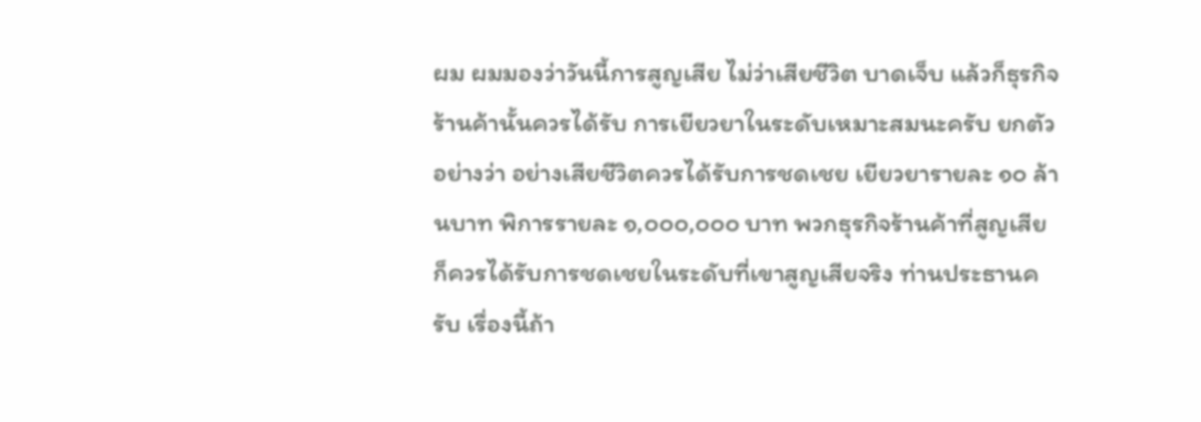ผม ผมมองว่าวันนี้การสูญเสีย ไม่ว่าเสียชีวิต บาดเจ็บ แล้วก็ธุรกิจร้านค้านั้นควรได้รับ การเยียวยาในระดับเหมาะสมนะครับ ยกตัวอย่างว่า อย่างเสียชีวิตควรได้รับการชดเชย เยียวยารายละ ๑๐ ล้านบาท พิการรายละ ๑,๐๐๐,๐๐๐ บาท พวกธุรกิจร้านค้าที่สูญเสีย ก็ควรได้รับการชดเชยในระดับที่เขาสูญเสียจริง ท่านประธานครับ เรื่องนี้ถ้า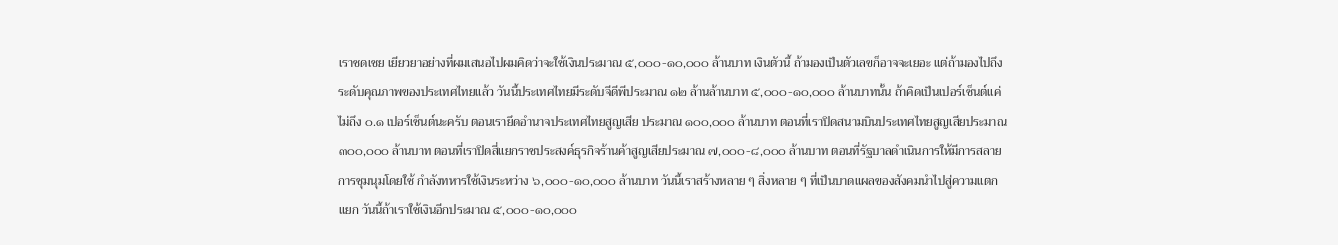เราชดเชย เยียวยาอย่างที่ผมเสนอไปผมคิดว่าจะใช้เงินประมาณ ๕,๐๐๐-๑๐,๐๐๐ ล้านบาท เงินตัวนี้ ถ้ามองเป็นตัวเลขก็อาจจะเยอะ แต่ถ้ามองไปถึงระดับคุณภาพของประเทศไทยแล้ว วันนี้ประเทศไทยมีระดับจีดีพีประมาณ ๑๒ ล้านล้านบาท ๕,๐๐๐-๑๐,๐๐๐ ล้านบาทนั้น ถ้าคิดเป็นเปอร์เซ็นต์แค่ไม่ถึง ๐.๑ เปอร์เซ็นต์นะครับ ตอนเรายึดอํานาจประเทศไทยสูญเสีย ประมาณ ๑๐๐,๐๐๐ ล้านบาท ตอนที่เราปิดสนามบินประเทศไทยสูญเสียประมาณ ๓๐๐,๐๐๐ ล้านบาท ตอนที่เราปิดสี่แยกราชประสงค์ธุรกิจร้านค้าสูญเสียประมาณ ๗,๐๐๐-๘,๐๐๐ ล้านบาท ตอนที่รัฐบาลดําเนินการให้มีการสลายการชุมนุมโดยใช้ กําลังทหารใช้เงินระหว่าง ๖,๐๐๐-๑๐,๐๐๐ ล้านบาท วันนี้เราสร้างหลาย ๆ สิ่งหลาย ๆ ที่เป็นบาดแผลของสังคมนําไปสู่ความแตกแยก วันนี้ถ้าเราใช้เงินอีกประมาณ ๕,๐๐๐-๑๐,๐๐๐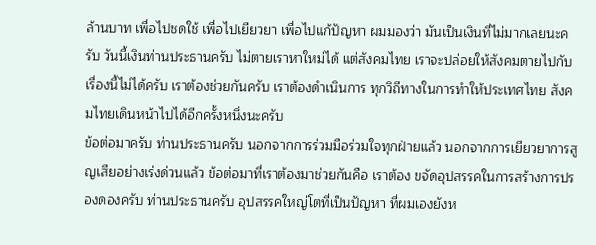ล้านบาท เพื่อไปชดใช้ เพื่อไปเยียวยา เพื่อไปแก้ปัญหา ผมมองว่า มันเป็นเงินที่ไม่มากเลยนะครับ วันนี้เงินท่านประธานครับ ไม่ตายเราหาใหม่ได้ แต่สังคมไทย เราจะปล่อยให้สังคมตายไปกับเรื่องนี้ไม่ได้ครับ เราต้องช่วยกันครับ เราต้องดําเนินการ ทุกวิถีทางในการทําให้ประเทศไทย สังคมไทยเดินหน้าไปได้อีกครั้งหนึ่งนะครับ
ข้อต่อมาครับ ท่านประธานครับ นอกจากการร่วมมือร่วมใจทุกฝ่ายแล้ว นอกจากการเยียวยาการสูญเสียอย่างเร่งด่วนแล้ว ข้อต่อมาที่เราต้องมาช่วยกันคือ เราต้อง ขจัดอุปสรรคในการสร้างการปรองดองครับ ท่านประธานครับ อุปสรรคใหญ่โตที่เป็นปัญหา ที่ผมเองยังห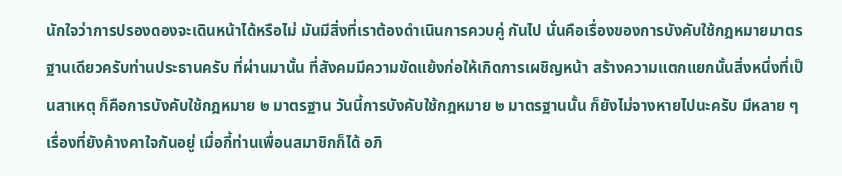นักใจว่าการปรองดองจะเดินหน้าได้หรือไม่ มันมีสิ่งที่เราต้องดําเนินการควบคู่ กันไป นั่นคือเรื่องของการบังคับใช้กฎหมายมาตรฐานเดียวครับท่านประธานครับ ที่ผ่านมานั้น ที่สังคมมีความขัดแย้งก่อให้เกิดการเผชิญหน้า สร้างความแตกแยกนั้นสิ่งหนึ่งที่เป็นสาเหตุ ก็คือการบังคับใช้กฎหมาย ๒ มาตรฐาน วันนี้การบังคับใช้กฎหมาย ๒ มาตรฐานนั้น ก็ยังไม่จางหายไปนะครับ มีหลาย ๆ เรื่องที่ยังค้างคาใจกันอยู่ เมื่อกี้ท่านเพื่อนสมาชิกก็ได้ อภิ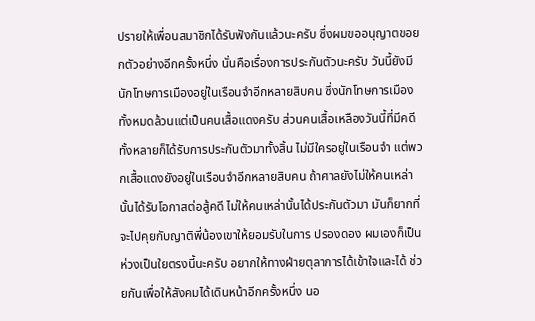ปรายให้เพื่อนสมาชิกได้รับฟังกันแล้วนะครับ ซึ่งผมขออนุญาตขอยกตัวอย่างอีกครั้งหนึ่ง นั่นคือเรื่องการประกันตัวนะครับ วันนี้ยังมีนักโทษการเมืองอยู่ในเรือนจําอีกหลายสิบคน ซึ่งนักโทษการเมืองทั้งหมดล้วนแต่เป็นคนเสื้อแดงครับ ส่วนคนเสื้อเหลืองวันนี้ที่มีคดี ทั้งหลายก็ได้รับการประกันตัวมาทั้งสิ้น ไม่มีใครอยู่ในเรือนจํา แต่พวกเสื้อแดงยังอยู่ในเรือนจําอีกหลายสิบคน ถ้าศาลยังไม่ให้คนเหล่านั้นได้รับโอกาสต่อสู้คดี ไม่ให้คนเหล่านั้นได้ประกันตัวมา มันก็ยากที่จะไปคุยกับญาติพี่น้องเขาให้ยอมรับในการ ปรองดอง ผมเองก็เป็นห่วงเป็นใยตรงนี้นะครับ อยากให้ทางฝ่ายตุลาการได้เข้าใจและได้ ช่วยกันเพื่อให้สังคมได้เดินหน้าอีกครั้งหนึ่ง นอ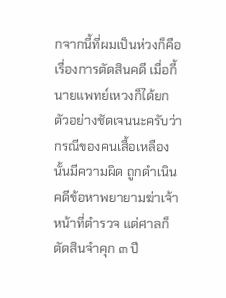กจากนี้ที่ผมเป็นห่วงก็คือเรื่องการตัดสินคดี เมื่อกี้นายแพทย์เหวงก็ได้ยกตัวอย่างชัดเจนนะครับว่ากรณีของคนเสื้อเหลืองนั้นมีความผิด ถูกดําเนินคดีข้อหาพยายามฆ่าเจ้าหน้าที่ตํารวจ แต่ศาลก็ตัดสินจําคุก ๓ ปี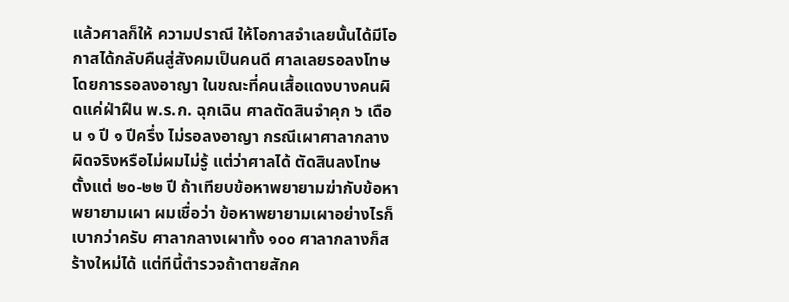แล้วศาลก็ให้ ความปราณี ให้โอกาสจําเลยนั้นได้มีโอกาสได้กลับคืนสู่สังคมเป็นคนดี ศาลเลยรอลงโทษ โดยการรอลงอาญา ในขณะที่คนเสื้อแดงบางคนผิดแค่ฝ่าฝืน พ.ร.ก. ฉุกเฉิน ศาลตัดสินจําคุก ๖ เดือน ๑ ปี ๑ ปีครึ่ง ไม่รอลงอาญา กรณีเผาศาลากลางผิดจริงหรือไม่ผมไม่รู้ แต่ว่าศาลได้ ตัดสินลงโทษตั้งแต่ ๒๐-๒๒ ปี ถ้าเทียบข้อหาพยายามฆ่ากับข้อหาพยายามเผา ผมเชื่อว่า ข้อหาพยายามเผาอย่างไรก็เบากว่าครับ ศาลากลางเผาทั้ง ๑๐๐ ศาลากลางก็สร้างใหม่ได้ แต่ทีนี้ตํารวจถ้าตายสักค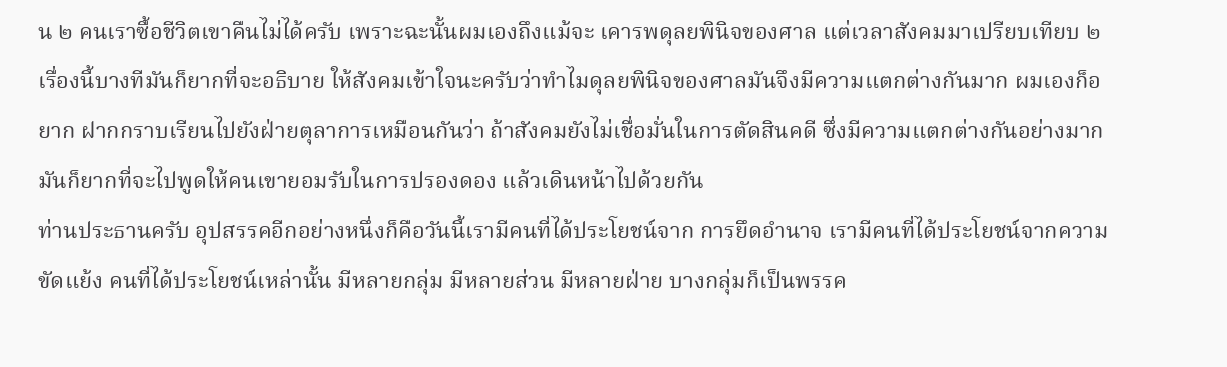น ๒ คนเราซื้อชีวิตเขาคืนไม่ได้ครับ เพราะฉะนั้นผมเองถึงแม้จะ เคารพดุลยพินิจของศาล แต่เวลาสังคมมาเปรียบเทียบ ๒ เรื่องนี้บางทีมันก็ยากที่จะอธิบาย ให้สังคมเข้าใจนะครับว่าทําไมดุลยพินิจของศาลมันจึงมีความแตกต่างกันมาก ผมเองก็อยาก ฝากกราบเรียนไปยังฝ่ายตุลาการเหมือนกันว่า ถ้าสังคมยังไม่เชื่อมั่นในการตัดสินคดี ซึ่งมีความแตกต่างกันอย่างมาก มันก็ยากที่จะไปพูดให้คนเขายอมรับในการปรองดอง แล้วเดินหน้าไปด้วยกัน
ท่านประธานครับ อุปสรรคอีกอย่างหนึ่งก็คือวันนี้เรามีคนที่ได้ประโยชน์จาก การยึดอํานาจ เรามีคนที่ได้ประโยชน์จากความขัดแย้ง คนที่ได้ประโยชน์เหล่านั้น มีหลายกลุ่ม มีหลายส่วน มีหลายฝ่าย บางกลุ่มก็เป็นพรรค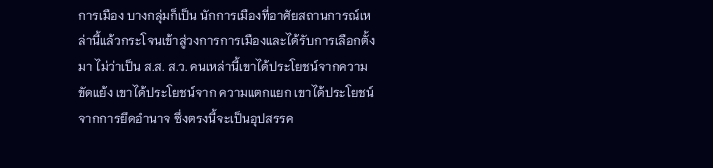การเมือง บางกลุ่มก็เป็น นักการเมืองที่อาศัยสถานการณ์เหล่านี้แล้วกระโจนเข้าสู่วงการการเมืองและได้รับการเลือกตั้งมา ไม่ว่าเป็น ส.ส. ส.ว. คนเหล่านี้เขาได้ประโยชน์จากความขัดแย้ง เขาได้ประโยชน์จาก ความแตกแยก เขาได้ประโยชน์จากการยึดอํานาจ ซึ่งตรงนี้จะเป็นอุปสรรค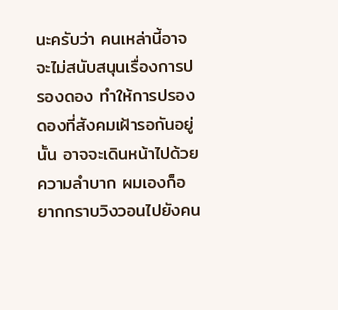นะครับว่า คนเหล่านี้อาจจะไม่สนับสนุนเรื่องการปรองดอง ทําให้การปรองดองที่สังคมเฝ้ารอกันอยู่นั้น อาจจะเดินหน้าไปด้วยความลําบาก ผมเองก็อยากกราบวิงวอนไปยังคน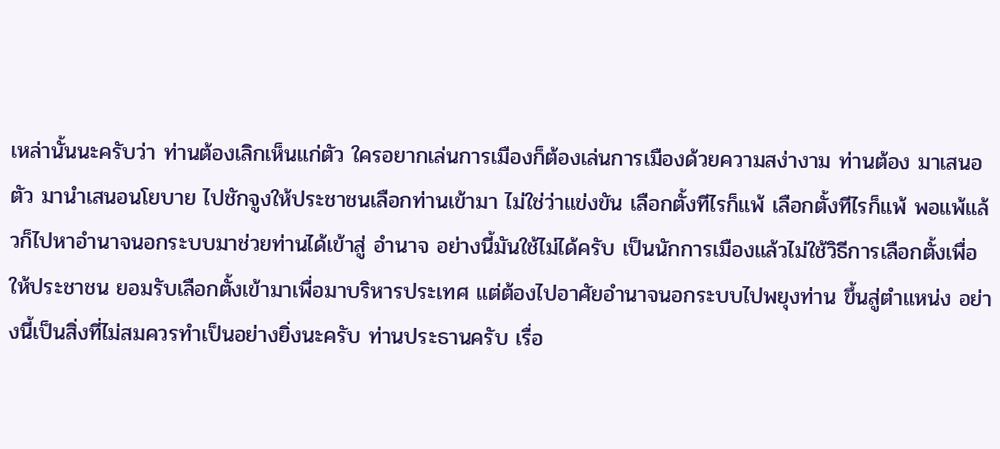เหล่านั้นนะครับว่า ท่านต้องเลิกเห็นแก่ตัว ใครอยากเล่นการเมืองก็ต้องเล่นการเมืองด้วยความสง่างาม ท่านต้อง มาเสนอตัว มานําเสนอนโยบาย ไปชักจูงให้ประชาชนเลือกท่านเข้ามา ไม่ใช่ว่าแข่งขัน เลือกตั้งทีไรก็แพ้ เลือกตั้งทีไรก็แพ้ พอแพ้แล้วก็ไปหาอํานาจนอกระบบมาช่วยท่านได้เข้าสู่ อํานาจ อย่างนี้มันใช้ไม่ได้ครับ เป็นนักการเมืองแล้วไม่ใช้วิธีการเลือกตั้งเพื่อให้ประชาชน ยอมรับเลือกตั้งเข้ามาเพื่อมาบริหารประเทศ แต่ต้องไปอาศัยอํานาจนอกระบบไปพยุงท่าน ขึ้นสู่ตําแหน่ง อย่างนี้เป็นสิ่งที่ไม่สมควรทําเป็นอย่างยิ่งนะครับ ท่านประธานครับ เรื่อ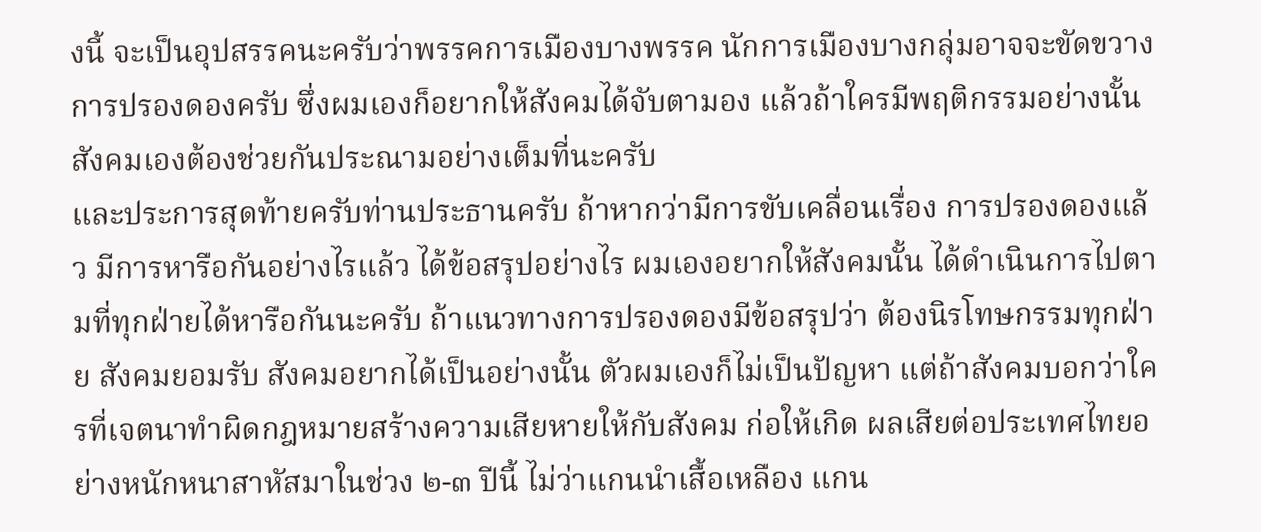งนี้ จะเป็นอุปสรรคนะครับว่าพรรคการเมืองบางพรรค นักการเมืองบางกลุ่มอาจจะขัดขวาง การปรองดองครับ ซึ่งผมเองก็อยากให้สังคมได้จับตามอง แล้วถ้าใครมีพฤติกรรมอย่างนั้น สังคมเองต้องช่วยกันประณามอย่างเต็มที่นะครับ
และประการสุดท้ายครับท่านประธานครับ ถ้าหากว่ามีการขับเคลื่อนเรื่อง การปรองดองแล้ว มีการหารือกันอย่างไรแล้ว ได้ข้อสรุปอย่างไร ผมเองอยากให้สังคมนั้น ได้ดําเนินการไปตามที่ทุกฝ่ายได้หารือกันนะครับ ถ้าแนวทางการปรองดองมีข้อสรุปว่า ต้องนิรโทษกรรมทุกฝ่าย สังคมยอมรับ สังคมอยากได้เป็นอย่างนั้น ตัวผมเองก็ไม่เป็นปัญหา แต่ถ้าสังคมบอกว่าใครที่เจตนาทําผิดกฎหมายสร้างความเสียหายให้กับสังคม ก่อให้เกิด ผลเสียต่อประเทศไทยอย่างหนักหนาสาหัสมาในช่วง ๒-๓ ปีนี้ ไม่ว่าแกนนําเสื้อเหลือง แกน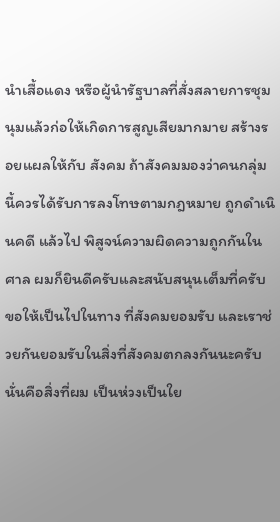นําเสื้อแดง หรือผู้นํารัฐบาลที่สั่งสลายการชุมนุมแล้วก่อให้เกิดการสูญเสียมากมาย สร้างรอยแผลให้กับ สังคม ถ้าสังคมมองว่าคนกลุ่มนี้ควรได้รับการลงโทษตามกฎหมาย ถูกดําเนินคดี แล้วไป พิสูจน์ความผิดความถูกกันในศาล ผมก็ยินดีครับและสนับสนุนเต็มที่ครับ ขอให้เป็นไปในทาง ที่สังคมยอมรับ และเราช่วยกันยอมรับในสิ่งที่สังคมตกลงกันนะครับ นั่นคือสิ่งที่ผม เป็นห่วงเป็นใย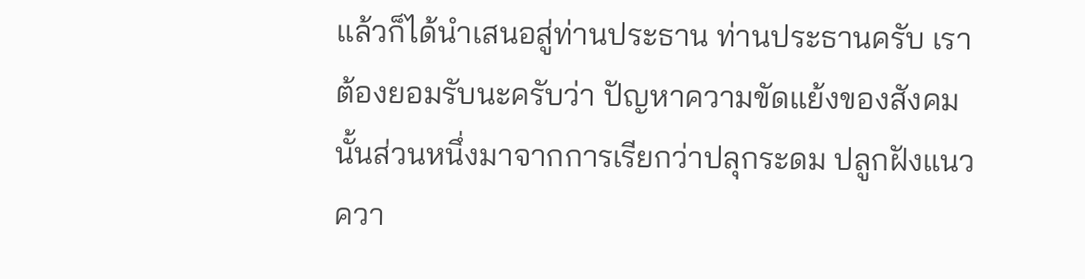แล้วก็ได้นําเสนอสู่ท่านประธาน ท่านประธานครับ เราต้องยอมรับนะครับว่า ปัญหาความขัดแย้งของสังคมนั้นส่วนหนึ่งมาจากการเรียกว่าปลุกระดม ปลูกฝังแนวควา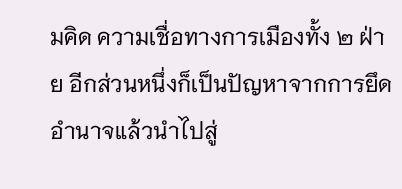มคิด ความเชื่อทางการเมืองทั้ง ๒ ฝ่าย อีกส่วนหนึ่งก็เป็นปัญหาจากการยึดอํานาจแล้วนําไปสู่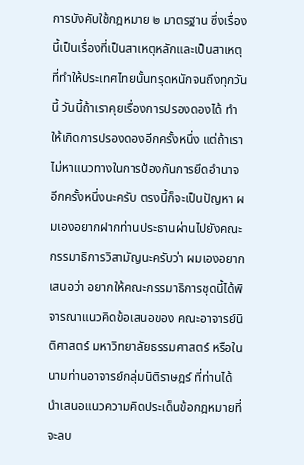การบังคับใช้กฎหมาย ๒ มาตรฐาน ซึ่งเรื่องนี้เป็นเรื่องที่เป็นสาเหตุหลักและเป็นสาเหตุ ที่ทําให้ประเทศไทยนั้นทรุดหนักจนถึงทุกวันนี้ วันนี้ถ้าเราคุยเรื่องการปรองดองได้ ทําให้เกิดการปรองดองอีกครั้งหนึ่ง แต่ถ้าเราไม่หาแนวทางในการป้องกันการยึดอํานาจ อีกครั้งหนึ่งนะครับ ตรงนี้ก็จะเป็นปัญหา ผมเองอยากฝากท่านประธานผ่านไปยังคณะกรรมาธิการวิสามัญนะครับว่า ผมเองอยากเสนอว่า อยากให้คณะกรรมาธิการชุดนี้ได้พิจารณาแนวคิดข้อเสนอของ คณะอาจารย์นิติศาสตร์ มหาวิทยาลัยธรรมศาสตร์ หรือในนามท่านอาจารย์กลุ่มนิติราษฎร์ ที่ท่านได้นําเสนอแนวความคิดประเด็นข้อกฎหมายที่จะลบ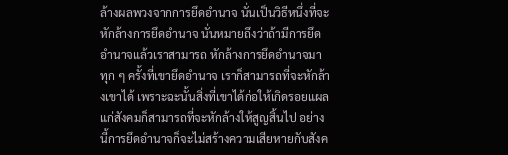ล้างผลพวงจากการยึดอํานาจ นั่นเป็นวิธีหนึ่งที่จะหักล้างการยึดอํานาจ นั่นหมายถึงว่าถ้ามีการยึดอํานาจแล้วเราสามารถ หักล้างการยึดอํานาจมา ทุก ๆ ครั้งที่เขายึดอํานาจ เราก็สามารถที่จะหักล้างเขาได้ เพราะฉะนั้นสิ่งที่เขาได้ก่อให้เกิดรอยแผลแก่สังคมก็สามารถที่จะหักล้างให้สูญสิ้นไป อย่างนี้การยึดอํานาจก็จะไม่สร้างความเสียหายกับสังค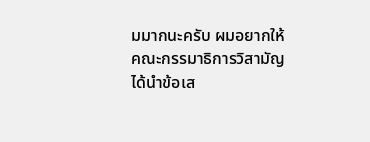มมากนะครับ ผมอยากให้ คณะกรรมาธิการวิสามัญได้นําข้อเส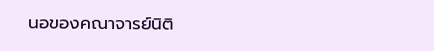นอของคณาจารย์นิติ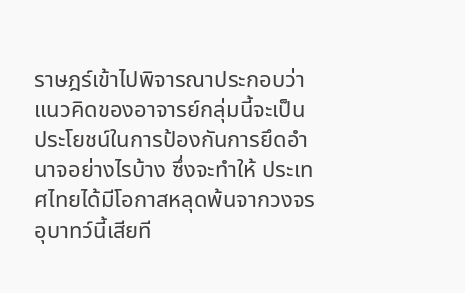ราษฎร์เข้าไปพิจารณาประกอบว่า แนวคิดของอาจารย์กลุ่มนี้จะเป็นประโยชน์ในการป้องกันการยึดอํานาจอย่างไรบ้าง ซึ่งจะทําให้ ประเทศไทยได้มีโอกาสหลุดพ้นจากวงจรอุบาทว์นี้เสียที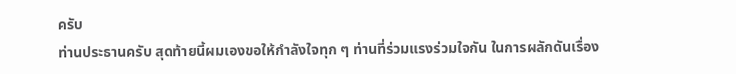ครับ
ท่านประธานครับ สุดท้ายนี้ผมเองขอให้กําลังใจทุก ๆ ท่านที่ร่วมแรงร่วมใจกัน ในการผลักดันเรื่อง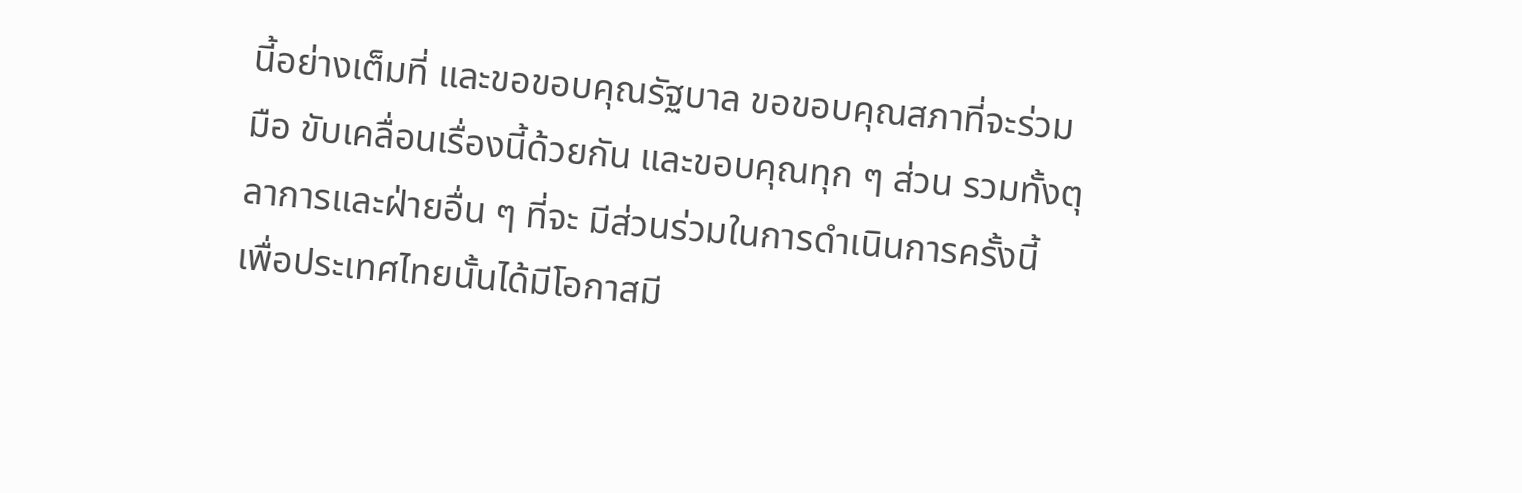นี้อย่างเต็มที่ และขอขอบคุณรัฐบาล ขอขอบคุณสภาที่จะร่วมมือ ขับเคลื่อนเรื่องนี้ด้วยกัน และขอบคุณทุก ๆ ส่วน รวมทั้งตุลาการและฝ่ายอื่น ๆ ที่จะ มีส่วนร่วมในการดําเนินการครั้งนี้ เพื่อประเทศไทยนั้นได้มีโอกาสมี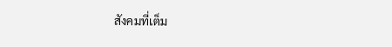สังคมที่เต็ม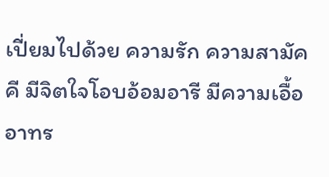เปี่ยมไปด้วย ความรัก ความสามัคคี มีจิตใจโอบอ้อมอารี มีความเอื้ออาทร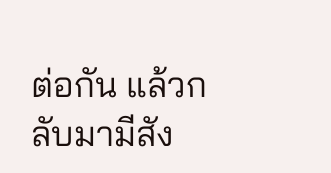ต่อกัน แล้วกลับมามีสัง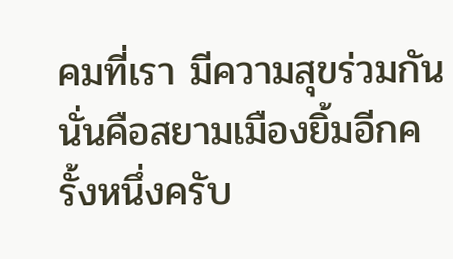คมที่เรา มีความสุขร่วมกัน นั่นคือสยามเมืองยิ้มอีกครั้งหนึ่งครับ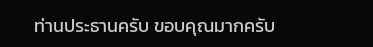ท่านประธานครับ ขอบคุณมากครับ